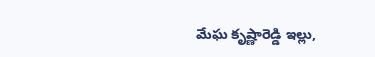మేఘ కృష్ణారెడ్డి ఇల్లు,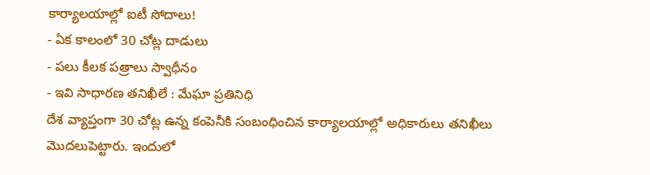కార్యాలయాల్లో ఐటీ సోదాలు!
- ఏక కాలంలో 30 చోట్ల దాడులు
- పలు కీలక పత్రాలు స్వాధీనం
- ఇవి సాధారణ తనిఖీలే : మేఘా ప్రతినిధి
దేశ వ్యాప్తంగా 30 చోట్ల ఉన్న కంపెనీకి సంబంధించిన కార్యాలయాల్లో అధికారులు తనిఖీలు మొదలుపెట్టారు. ఇందులో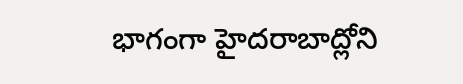భాగంగా హైదరాబాద్లోని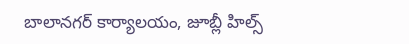బాలానగర్ కార్యాలయం, జూబ్లీ హిల్స్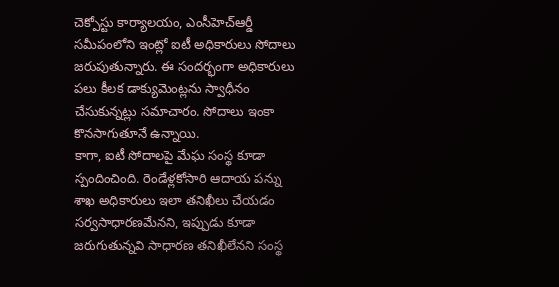చెక్పోస్టు కార్యాలయం, ఎంసీహెచ్ఆర్డీ సమీపంలోని ఇంట్లో ఐటీ అధికారులు సోదాలు జరుపుతున్నారు. ఈ సందర్భంగా అధికారులు పలు కీలక డాక్యుమెంట్లను స్వాధీనం చేసుకున్నట్లు సమాచారం. సోదాలు ఇంకా కొనసాగుతూనే ఉన్నాయి.
కాగా, ఐటీ సోదాలపై మేఘ సంస్థ కూడా స్పందించింది. రెండేళ్లకోసారి ఆదాయ పన్ను శాఖ అధికారులు ఇలా తనిఖీలు చేయడం సర్వసాధారణమేనని, ఇప్పుడు కూడా జరుగుతున్నవి సాధారణ తనిఖీలేనని సంస్థ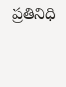ప్రతినిధి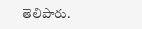తెలిపారు.